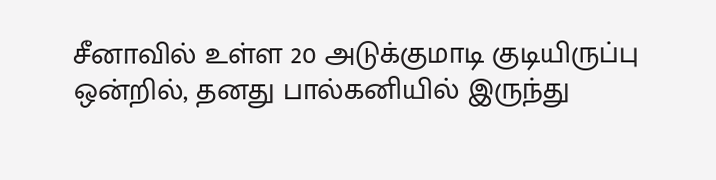சீனாவில் உள்ள 20 அடுக்குமாடி குடியிருப்பு ஒன்றில், தனது பால்கனியில் இருந்து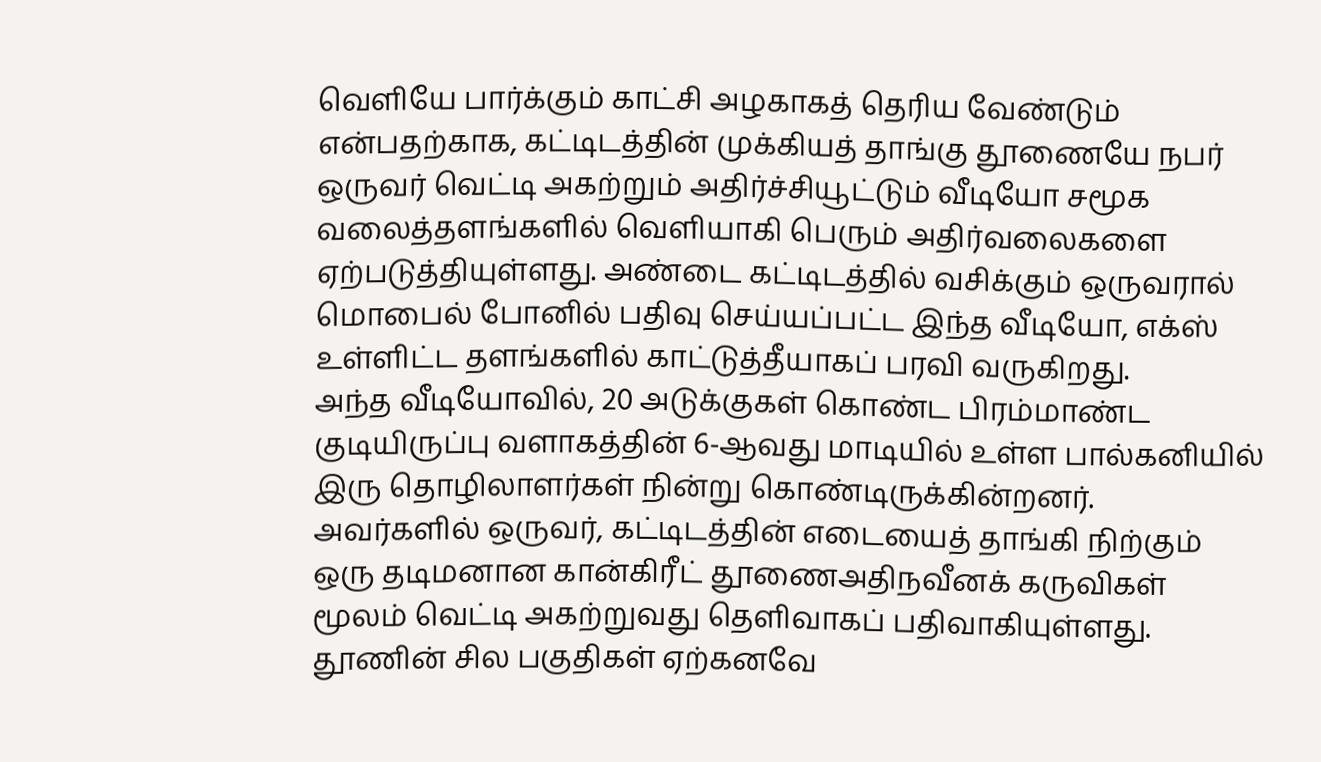வெளியே பார்க்கும் காட்சி அழகாகத் தெரிய வேண்டும் என்பதற்காக, கட்டிடத்தின் முக்கியத் தாங்கு தூணையே நபர் ஒருவர் வெட்டி அகற்றும் அதிர்ச்சியூட்டும் வீடியோ சமூக வலைத்தளங்களில் வெளியாகி பெரும் அதிர்வலைகளை ஏற்படுத்தியுள்ளது. அண்டை கட்டிடத்தில் வசிக்கும் ஒருவரால் மொபைல் போனில் பதிவு செய்யப்பட்ட இந்த வீடியோ, எக்ஸ் உள்ளிட்ட தளங்களில் காட்டுத்தீயாகப் பரவி வருகிறது.
அந்த வீடியோவில், 20 அடுக்குகள் கொண்ட பிரம்மாண்ட குடியிருப்பு வளாகத்தின் 6-ஆவது மாடியில் உள்ள பால்கனியில் இரு தொழிலாளர்கள் நின்று கொண்டிருக்கின்றனர். அவர்களில் ஒருவர், கட்டிடத்தின் எடையைத் தாங்கி நிற்கும் ஒரு தடிமனான கான்கிரீட் தூணைஅதிநவீனக் கருவிகள் மூலம் வெட்டி அகற்றுவது தெளிவாகப் பதிவாகியுள்ளது. தூணின் சில பகுதிகள் ஏற்கனவே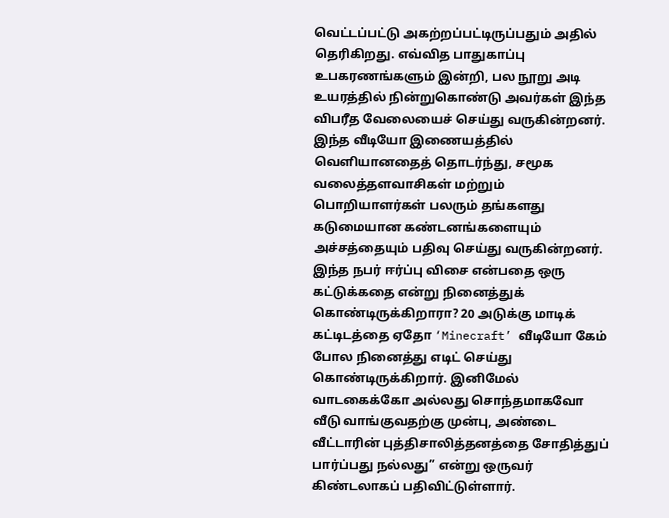வெட்டப்பட்டு அகற்றப்பட்டிருப்பதும் அதில் தெரிகிறது. எவ்வித பாதுகாப்பு உபகரணங்களும் இன்றி, பல நூறு அடி உயரத்தில் நின்றுகொண்டு அவர்கள் இந்த விபரீத வேலையைச் செய்து வருகின்றனர்.
இந்த வீடியோ இணையத்தில் வெளியானதைத் தொடர்ந்து, சமூக வலைத்தளவாசிகள் மற்றும் பொறியாளர்கள் பலரும் தங்களது கடுமையான கண்டனங்களையும் அச்சத்தையும் பதிவு செய்து வருகின்றனர். இந்த நபர் ஈர்ப்பு விசை என்பதை ஒரு கட்டுக்கதை என்று நினைத்துக் கொண்டிருக்கிறாரா? 20 அடுக்கு மாடிக் கட்டிடத்தை ஏதோ ‘Minecraft’ வீடியோ கேம் போல நினைத்து எடிட் செய்து கொண்டிருக்கிறார். இனிமேல் வாடகைக்கோ அல்லது சொந்தமாகவோ வீடு வாங்குவதற்கு முன்பு, அண்டை வீட்டாரின் புத்திசாலித்தனத்தை சோதித்துப் பார்ப்பது நல்லது” என்று ஒருவர் கிண்டலாகப் பதிவிட்டுள்ளார்.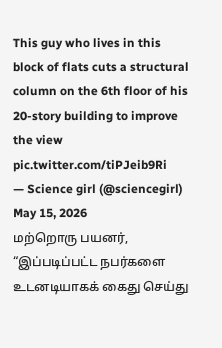This guy who lives in this block of flats cuts a structural column on the 6th floor of his 20-story building to improve the view pic.twitter.com/tiPJeib9Ri
— Science girl (@sciencegirl) May 15, 2026
மற்றொரு பயனர், “இப்படிப்பட்ட நபர்களை உடனடியாகக் கைது செய்து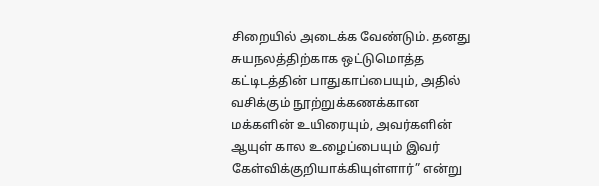சிறையில் அடைக்க வேண்டும். தனது சுயநலத்திற்காக ஒட்டுமொத்த கட்டிடத்தின் பாதுகாப்பையும், அதில் வசிக்கும் நூற்றுக்கணக்கான மக்களின் உயிரையும், அவர்களின் ஆயுள் கால உழைப்பையும் இவர் கேள்விக்குறியாக்கியுள்ளார்” என்று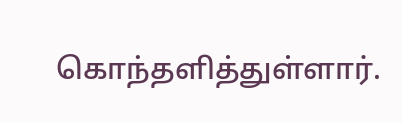கொந்தளித்துள்ளார்.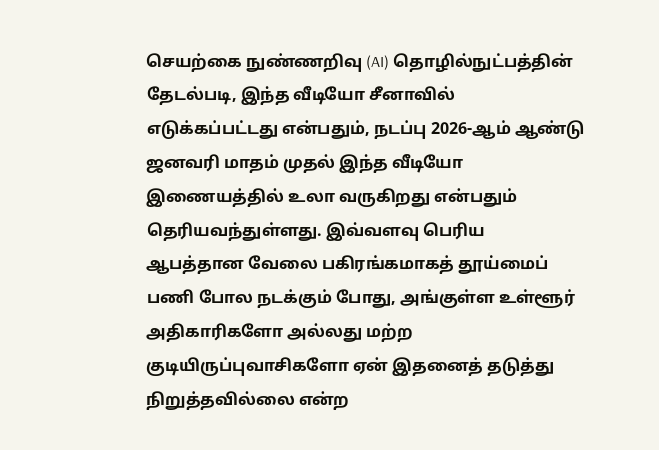செயற்கை நுண்ணறிவு (AI) தொழில்நுட்பத்தின் தேடல்படி, இந்த வீடியோ சீனாவில் எடுக்கப்பட்டது என்பதும், நடப்பு 2026-ஆம் ஆண்டு ஜனவரி மாதம் முதல் இந்த வீடியோ இணையத்தில் உலா வருகிறது என்பதும் தெரியவந்துள்ளது. இவ்வளவு பெரிய ஆபத்தான வேலை பகிரங்கமாகத் தூய்மைப் பணி போல நடக்கும் போது, அங்குள்ள உள்ளூர் அதிகாரிகளோ அல்லது மற்ற குடியிருப்புவாசிகளோ ஏன் இதனைத் தடுத்து நிறுத்தவில்லை என்ற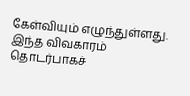கேள்வியும் எழுந்துள்ளது. இந்த விவகாரம் தொடர்பாகச்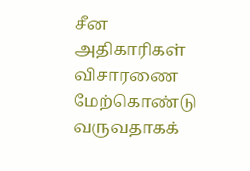சீன அதிகாரிகள் விசாரணை மேற்கொண்டு வருவதாகக்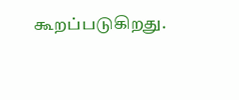கூறப்படுகிறது.